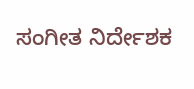ಸಂಗೀತ ನಿರ್ದೇಶಕ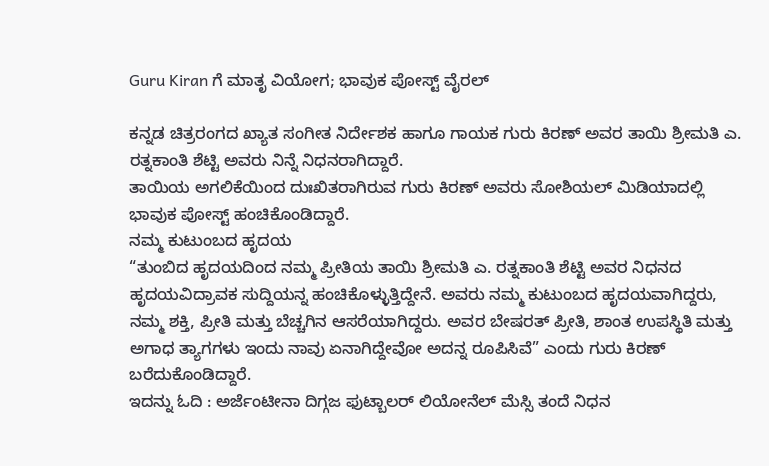Guru Kiran ಗೆ ಮಾತೃ ವಿಯೋಗ; ಭಾವುಕ ಪೋಸ್ಟ್ ವೈರಲ್

ಕನ್ನಡ ಚಿತ್ರರಂಗದ ಖ್ಯಾತ ಸಂಗೀತ ನಿರ್ದೇಶಕ ಹಾಗೂ ಗಾಯಕ ಗುರು ಕಿರಣ್ ಅವರ ತಾಯಿ ಶ್ರೀಮತಿ ಎ. ರತ್ನಕಾಂತಿ ಶೆಟ್ಟಿ ಅವರು ನಿನ್ನೆ ನಿಧನರಾಗಿದ್ದಾರೆ.
ತಾಯಿಯ ಅಗಲಿಕೆಯಿಂದ ದುಃಖಿತರಾಗಿರುವ ಗುರು ಕಿರಣ್ ಅವರು ಸೋಶಿಯಲ್ ಮಿಡಿಯಾದಲ್ಲಿ ಭಾವುಕ ಪೋಸ್ಟ್ ಹಂಚಿಕೊಂಡಿದ್ದಾರೆ.
ನಮ್ಮ ಕುಟುಂಬದ ಹೃದಯ
“ತುಂಬಿದ ಹೃದಯದಿಂದ ನಮ್ಮ ಪ್ರೀತಿಯ ತಾಯಿ ಶ್ರೀಮತಿ ಎ. ರತ್ನಕಾಂತಿ ಶೆಟ್ಟಿ ಅವರ ನಿಧನದ ಹೃದಯವಿದ್ರಾವಕ ಸುದ್ದಿಯನ್ನ ಹಂಚಿಕೊಳ್ಳುತ್ತಿದ್ದೇನೆ. ಅವರು ನಮ್ಮ ಕುಟುಂಬದ ಹೃದಯವಾಗಿದ್ದರು, ನಮ್ಮ ಶಕ್ತಿ, ಪ್ರೀತಿ ಮತ್ತು ಬೆಚ್ಚಗಿನ ಆಸರೆಯಾಗಿದ್ದರು. ಅವರ ಬೇಷರತ್ ಪ್ರೀತಿ, ಶಾಂತ ಉಪಸ್ಥಿತಿ ಮತ್ತು ಅಗಾಧ ತ್ಯಾಗಗಳು ಇಂದು ನಾವು ಏನಾಗಿದ್ದೇವೋ ಅದನ್ನ ರೂಪಿಸಿವೆ” ಎಂದು ಗುರು ಕಿರಣ್ ಬರೆದುಕೊಂಡಿದ್ದಾರೆ.
ಇದನ್ನು ಓದಿ : ಅರ್ಜೆಂಟೀನಾ ದಿಗ್ಗಜ ಫುಟ್ಬಾಲರ್ ಲಿಯೋನೆಲ್ ಮೆಸ್ಸಿ ತಂದೆ ನಿಧನ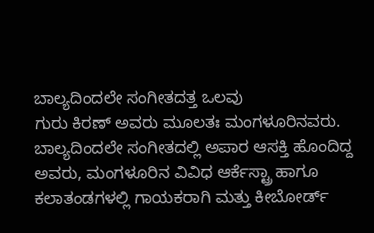ಬಾಲ್ಯದಿಂದಲೇ ಸಂಗೀತದತ್ತ ಒಲವು
ಗುರು ಕಿರಣ್ ಅವರು ಮೂಲತಃ ಮಂಗಳೂರಿನವರು. ಬಾಲ್ಯದಿಂದಲೇ ಸಂಗೀತದಲ್ಲಿ ಅಪಾರ ಆಸಕ್ತಿ ಹೊಂದಿದ್ದ ಅವರು, ಮಂಗಳೂರಿನ ವಿವಿಧ ಆರ್ಕೆಸ್ಟ್ರಾ ಹಾಗೂ ಕಲಾತಂಡಗಳಲ್ಲಿ ಗಾಯಕರಾಗಿ ಮತ್ತು ಕೀಬೋರ್ಡ್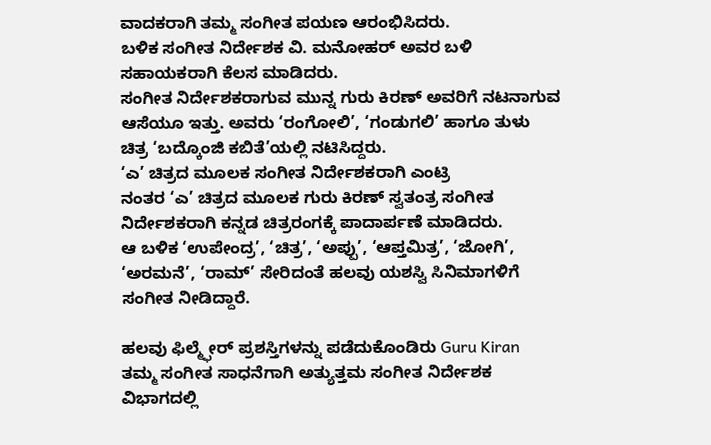ವಾದಕರಾಗಿ ತಮ್ಮ ಸಂಗೀತ ಪಯಣ ಆರಂಭಿಸಿದರು.
ಬಳಿಕ ಸಂಗೀತ ನಿರ್ದೇಶಕ ವಿ. ಮನೋಹರ್ ಅವರ ಬಳಿ ಸಹಾಯಕರಾಗಿ ಕೆಲಸ ಮಾಡಿದರು.
ಸಂಗೀತ ನಿರ್ದೇಶಕರಾಗುವ ಮುನ್ನ ಗುರು ಕಿರಣ್ ಅವರಿಗೆ ನಟನಾಗುವ ಆಸೆಯೂ ಇತ್ತು. ಅವರು ‘ರಂಗೋಲಿ’, ‘ಗಂಡುಗಲಿ’ ಹಾಗೂ ತುಳು ಚಿತ್ರ ‘ಬದ್ಕೊಂಜಿ ಕಬಿತೆ’ಯಲ್ಲಿ ನಟಿಸಿದ್ದರು.
‘ಎ’ ಚಿತ್ರದ ಮೂಲಕ ಸಂಗೀತ ನಿರ್ದೇಶಕರಾಗಿ ಎಂಟ್ರಿ
ನಂತರ ‘ಎ’ ಚಿತ್ರದ ಮೂಲಕ ಗುರು ಕಿರಣ್ ಸ್ವತಂತ್ರ ಸಂಗೀತ ನಿರ್ದೇಶಕರಾಗಿ ಕನ್ನಡ ಚಿತ್ರರಂಗಕ್ಕೆ ಪಾದಾರ್ಪಣೆ ಮಾಡಿದರು.
ಆ ಬಳಿಕ ‘ಉಪೇಂದ್ರ’, ‘ಚಿತ್ರ’, ‘ಅಪ್ಪು’, ‘ಆಪ್ತಮಿತ್ರ’, ‘ಜೋಗಿ’, ‘ಅರಮನೆ’, ‘ರಾಮ್’ ಸೇರಿದಂತೆ ಹಲವು ಯಶಸ್ವಿ ಸಿನಿಮಾಗಳಿಗೆ ಸಂಗೀತ ನೀಡಿದ್ದಾರೆ.

ಹಲವು ಫಿಲ್ಮ್ಫೇರ್ ಪ್ರಶಸ್ತಿಗಳನ್ನು ಪಡೆದುಕೊಂಡಿರು Guru Kiran
ತಮ್ಮ ಸಂಗೀತ ಸಾಧನೆಗಾಗಿ ಅತ್ಯುತ್ತಮ ಸಂಗೀತ ನಿರ್ದೇಶಕ ವಿಭಾಗದಲ್ಲಿ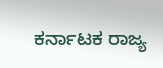ಕರ್ನಾಟಕ ರಾಜ್ಯ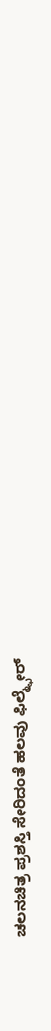ಚಲನಚಿತ್ರ ಪ್ರಶಸ್ತಿ ಸೇರಿದಂತೆ ಹಲವು ಫಿಲ್ಮ್ಫೇರ್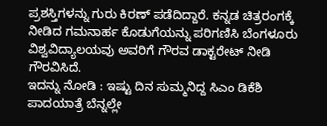ಪ್ರಶಸ್ತಿಗಳನ್ನು ಗುರು ಕಿರಣ್ ಪಡೆದಿದ್ದಾರೆ. ಕನ್ನಡ ಚಿತ್ರರಂಗಕ್ಕೆ ನೀಡಿದ ಗಮನಾರ್ಹ ಕೊಡುಗೆಯನ್ನು ಪರಿಗಣಿಸಿ ಬೆಂಗಳೂರು ವಿಶ್ವವಿದ್ಯಾಲಯವು ಅವರಿಗೆ ಗೌರವ ಡಾಕ್ಟರೇಟ್ ನೀಡಿ ಗೌರವಿಸಿದೆ.
ಇದನ್ನು ನೋಡಿ : ಇಷ್ಟು ದಿನ ಸುಮ್ಮನಿದ್ದ ಸಿಎಂ ಡಿಕೆಶಿ ಪಾದಯಾತ್ರೆ ಬೆನ್ನಲ್ಲೇ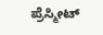ಪ್ರೆಸ್ಮೀಟ್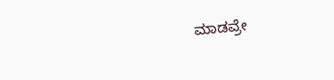ಮಾಡವ್ರೇ